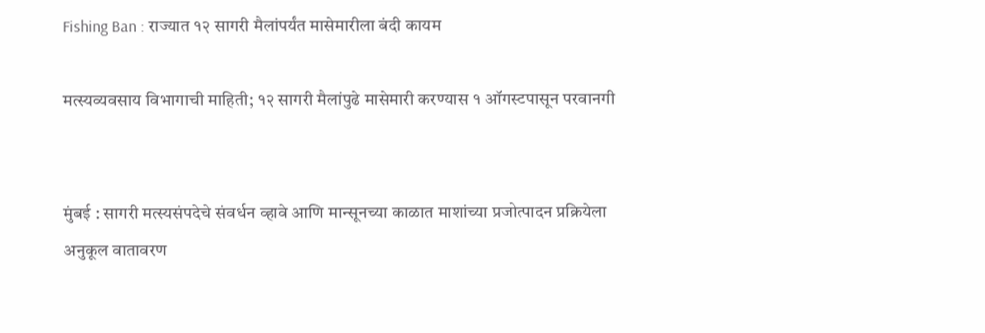Fishing Ban : राज्यात १२ सागरी मैलांपर्यंत मासेमारीला बंदी कायम

मत्स्यव्यवसाय विभागाची माहिती; १२ सागरी मैलांपुढे मासेमारी करण्यास १ ऑगस्टपासून परवानगी


मुंबई : सागरी मत्स्यसंपदेचे संवर्धन व्हावे आणि मान्सूनच्या काळात माशांच्या प्रजोत्पादन प्रक्रियेला अनुकूल वातावरण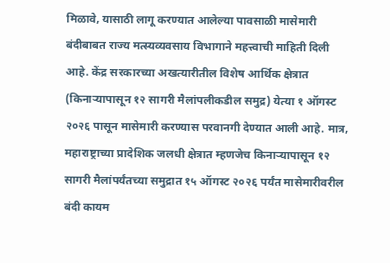मिळावे, यासाठी लागू करण्यात आलेल्या पावसाळी मासेमारी बंदीबाबत राज्य मत्स्यव्यवसाय विभागाने महत्त्वाची माहिती दिली आहे. केंद्र सरकारच्या अखत्यारीतील विशेष आर्थिक क्षेत्रात (किनाऱ्यापासून १२ सागरी मैलांपलीकडील समुद्र) येत्या १ ऑगस्ट २०२६ पासून मासेमारी करण्यास परवानगी देण्यात आली आहे. मात्र, महाराष्ट्राच्या प्रादेशिक जलधी क्षेत्रात म्हणजेच किनाऱ्यापासून १२ सागरी मैलांपर्यंतच्या समुद्रात १५ ऑगस्ट २०२६ पर्यंत मासेमारीवरील बंदी कायम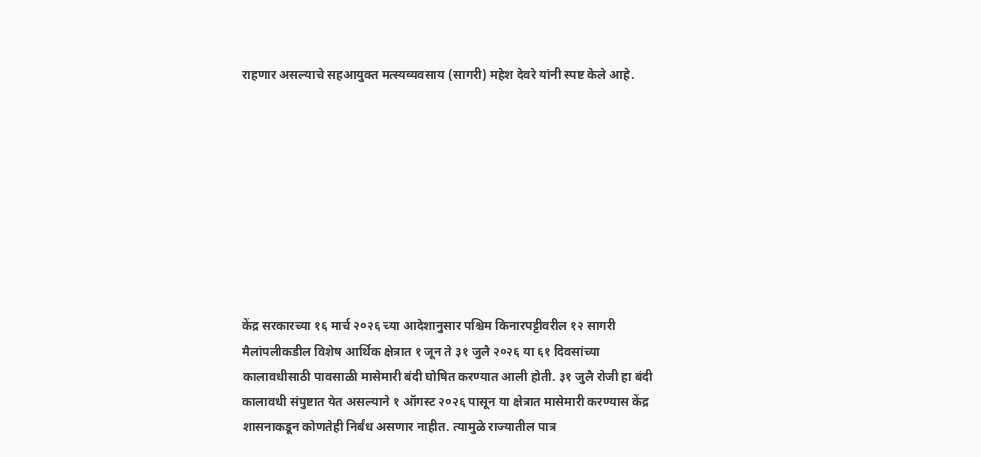राहणार असल्याचे सहआयुक्त मत्स्यव्यवसाय (सागरी) महेश देवरे यांनी स्पष्ट केले आहे.









केंद्र सरकारच्या १६ मार्च २०२६ च्या आदेशानुसार पश्चिम किनारपट्टीवरील १२ सागरी मैलांपलीकडील विशेष आर्थिक क्षेत्रात १ जून ते ३१ जुलै २०२६ या ६१ दिवसांच्या कालावधीसाठी पावसाळी मासेमारी बंदी घोषित करण्यात आली होती. ३१ जुलै रोजी हा बंदी कालावधी संपुष्टात येत असल्याने १ ऑगस्ट २०२६ पासून या क्षेत्रात मासेमारी करण्यास केंद्र शासनाकडून कोणतेही निर्बंध असणार नाहीत. त्यामुळे राज्यातील पात्र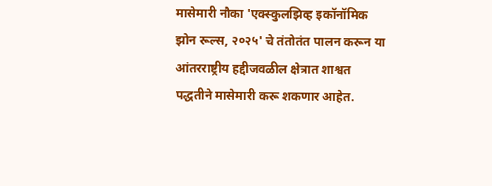मासेमारी नौका 'एक्स्कुलझिव्ह इकॉनॉमिक झोन रूल्स, २०२५' चे तंतोतंत पालन करून या आंतरराष्ट्रीय हद्दीजवळील क्षेत्रात शाश्वत पद्धतीने मासेमारी करू शकणार आहेत.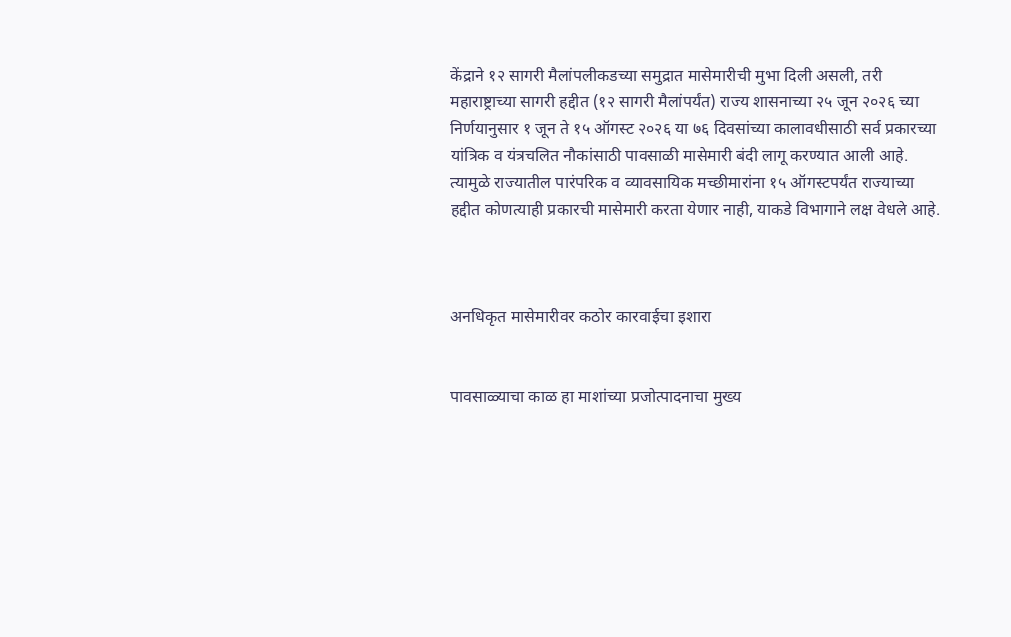केंद्राने १२ सागरी मैलांपलीकडच्या समुद्रात मासेमारीची मुभा दिली असली, तरी महाराष्ट्राच्या सागरी हद्दीत (१२ सागरी मैलांपर्यंत) राज्य शासनाच्या २५ जून २०२६ च्या निर्णयानुसार १ जून ते १५ ऑगस्ट २०२६ या ७६ दिवसांच्या कालावधीसाठी सर्व प्रकारच्या यांत्रिक व यंत्रचलित नौकांसाठी पावसाळी मासेमारी बंदी लागू करण्यात आली आहे. त्यामुळे राज्यातील पारंपरिक व व्यावसायिक मच्छीमारांना १५ ऑगस्टपर्यंत राज्याच्या हद्दीत कोणत्याही प्रकारची मासेमारी करता येणार नाही, याकडे विभागाने लक्ष वेधले आहे.



अनधिकृत मासेमारीवर कठोर कारवाईचा इशारा


पावसाळ्याचा काळ हा माशांच्या प्रजोत्पादनाचा मुख्य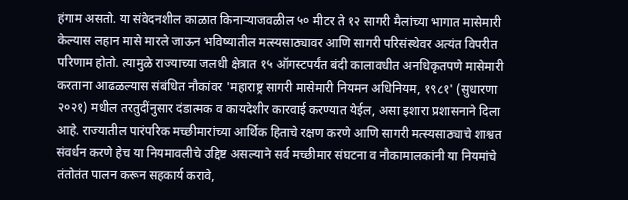हंगाम असतो. या संवेदनशील काळात किनाऱ्याजवळील ५० मीटर ते १२ सागरी मैलांच्या भागात मासेमारी केल्यास लहान मासे मारले जाऊन भविष्यातील मत्स्यसाठ्यावर आणि सागरी परिसंस्थेवर अत्यंत विपरीत परिणाम होतो. त्यामुळे राज्याच्या जलधी क्षेत्रात १५ ऑगस्टपर्यंत बंदी कालावधीत अनधिकृतपणे मासेमारी करताना आढळल्यास संबंधित नौकांवर 'महाराष्ट्र सागरी मासेमारी नियमन अधिनियम, १९८१' (सुधारणा २०२१) मधील तरतुदींनुसार दंडात्मक व कायदेशीर कारवाई करण्यात येईल, असा इशारा प्रशासनाने दिला आहे. राज्यातील पारंपरिक मच्छीमारांच्या आर्थिक हिताचे रक्षण करणे आणि सागरी मत्स्यसाठ्याचे शाश्वत संवर्धन करणे हेच या नियमावलीचे उद्दिष्ट असल्याने सर्व मच्छीमार संघटना व नौकामालकांनी या नियमांचे तंतोतंत पालन करून सहकार्य करावे,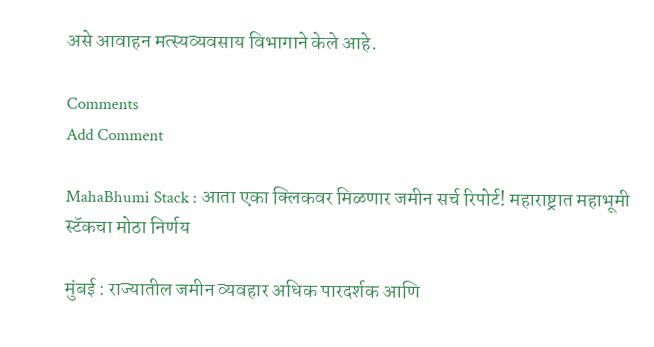असे आवाहन मत्स्यव्यवसाय विभागाने केले आहे.

Comments
Add Comment

MahaBhumi Stack : आता एका क्लिकवर मिळणार जमीन सर्च रिपोर्ट! महाराष्ट्रात महाभूमी स्टॅकचा मोठा निर्णय

मुंबई : राज्यातील जमीन व्यवहार अधिक पारदर्शक आणि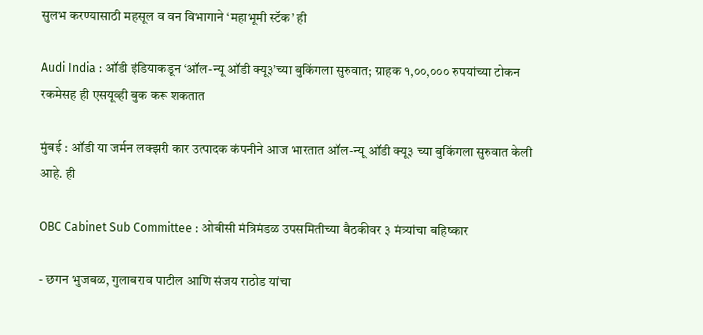सुलभ करण्यासाठी महसूल व वन विभागाने ‘महाभूमी स्टॅक’ ही

Audi India : ऑडी इंडियाकडून ‘ऑल-न्यू ऑडी क्यू३’च्या बुकिंगला सुरुवात; ग्राहक १,००,००० रुपयांच्या टोकन रकमेसह ही एसयूव्ही बुक करू शकतात

मुंबई : ऑडी या जर्मन लक्झरी कार उत्पादक कंपनीने आज भारतात ऑल-न्यू ऑडी क्यू३ च्या बुकिंगला सुरुवात केली आहे. ही

OBC Cabinet Sub Committee : ओबीसी मंत्रिमंडळ उपसमितीच्या बैठकीवर ३ मंत्र्यांचा बहिष्कार

- छगन भुजबळ, गुलाबराव पाटील आणि संजय राठोड यांचा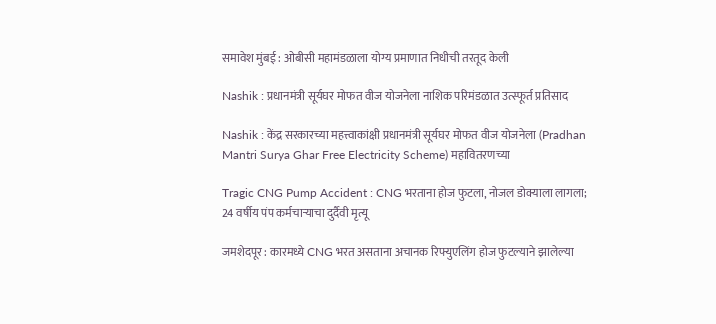समावेश मुंबई : ओबीसी महामंडळाला योग्य प्रमाणात निधीची तरतूद केली

Nashik : प्रधानमंत्री सूर्यघर मोफत वीज योजनेला नाशिक परिमंडळात उत्स्फूर्त प्रतिसाद

Nashik : केंद्र सरकारच्या महत्त्वाकांक्षी प्रधानमंत्री सूर्यघर मोफत वीज योजनेला (Pradhan Mantri Surya Ghar Free Electricity Scheme) महावितरणच्या

Tragic CNG Pump Accident : CNG भरताना होज फुटला, नोजल डोक्याला लागला; 24 वर्षीय पंप कर्मचाऱ्याचा दुर्दैवी मृत्यू

जमशेदपूर : कारमध्ये CNG भरत असताना अचानक रिफ्युएलिंग होज फुटल्याने झालेल्या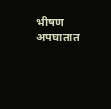भीषण अपघातात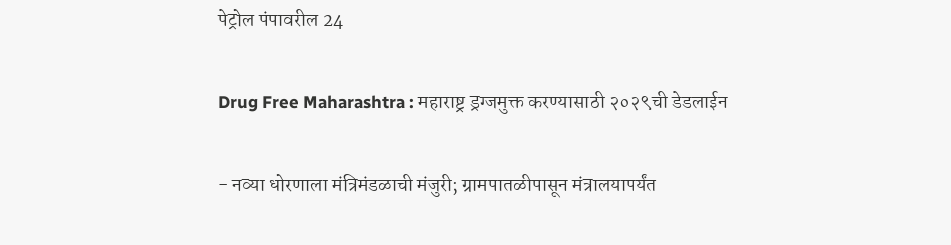पेट्रोल पंपावरील 24

Drug Free Maharashtra : महाराष्ट्र ड्रग्जमुक्त करण्यासाठी २०२९ची डेडलाईन

- नव्या धोरणाला मंत्रिमंडळाची मंजुरी; ग्रामपातळीपासून मंत्रालयापर्यंत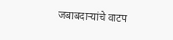जबाबदाऱ्यांचे वाटप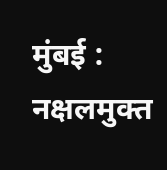मुंबई : नक्षलमुक्त